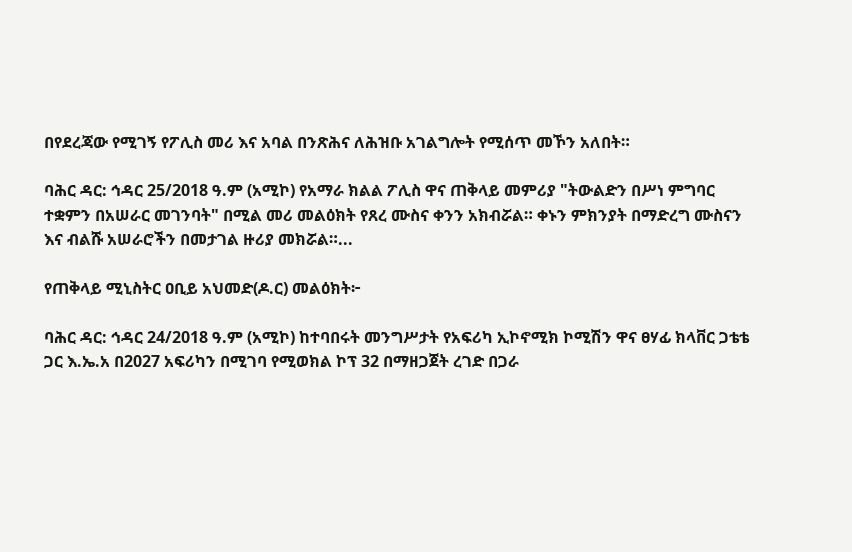በየደረጃው የሚገኝ የፖሊስ መሪ እና አባል በንጽሕና ለሕዝቡ አገልግሎት የሚሰጥ መኾን አለበት።

ባሕር ዳር: ኅዳር 25/2018 ዓ.ም (አሚኮ) የአማራ ክልል ፖሊስ ዋና ጠቅላይ መምሪያ "ትውልድን በሥነ ምግባር ተቋምን በአሠራር መገንባት" በሚል መሪ መልዕክት የጸረ ሙስና ቀንን አክብሯል። ቀኑን ምክንያት በማድረግ ሙስናን እና ብልሹ አሠራሮችን በመታገል ዙሪያ መክሯል።...

የጠቅላይ ሚኒስትር ዐቢይ አህመድ(ዶ.ር) መልዕክት፦

ባሕር ዳር: ኅዳር 24/2018 ዓ.ም (አሚኮ) ከተባበሩት መንግሥታት የአፍሪካ ኢኮኖሚክ ኮሚሽን ዋና ፀሃፊ ክላቨር ጋቴቴ ጋር እ.ኤ.አ በ2027 አፍሪካን በሚገባ የሚወክል ኮፕ 32 በማዘጋጀት ረገድ በጋራ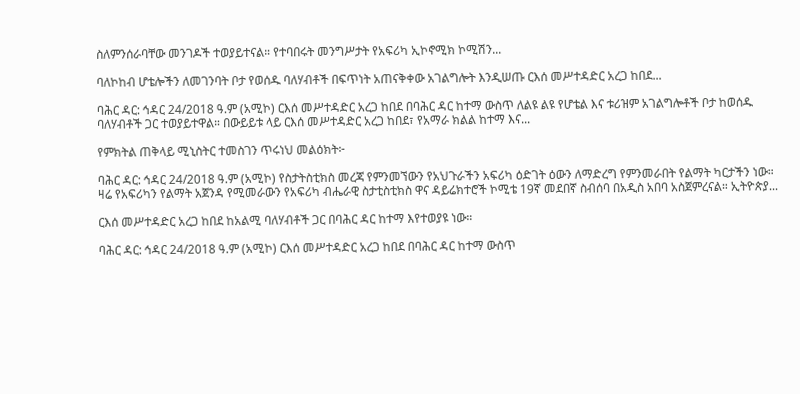ስለምንሰራባቸው መንገዶች ተወያይተናል። የተባበሩት መንግሥታት የአፍሪካ ኢኮኖሚክ ኮሚሽን...

ባለኮከብ ሆቴሎችን ለመገንባት ቦታ የወሰዱ ባለሃብቶች በፍጥነት አጠናቅቀው አገልግሎት እንዲሠጡ ርእሰ መሥተዳድር አረጋ ከበደ...

ባሕር ዳር: ኅዳር 24/2018 ዓ.ም (አሚኮ) ርእሰ መሥተዳድር አረጋ ከበደ በባሕር ዳር ከተማ ውስጥ ለልዩ ልዩ የሆቴል እና ቱሪዝም አገልግሎቶች ቦታ ከወሰዱ ባለሃብቶች ጋር ተወያይተዋል። በውይይቱ ላይ ርእሰ መሥተዳድር አረጋ ከበደ፣ የአማራ ክልል ከተማ እና...

የምክትል ጠቅላይ ሚኒስትር ተመስገን ጥሩነህ መልዕክት፦

ባሕር ዳር: ኅዳር 24/2018 ዓ.ም (አሚኮ) የስታትስቲክስ መረጃ የምንመኘውን የአህጉራችን አፍሪካ ዕድገት ዕውን ለማድረግ የምንመራበት የልማት ካርታችን ነው። ዛሬ የአፍሪካን የልማት አጀንዳ የሚመራውን የአፍሪካ ብሔራዊ ስታቲስቲክስ ዋና ዳይሬክተሮች ኮሚቴ 19ኛ መደበኛ ስብሰባ በአዲስ አበባ አስጀምረናል። ኢትዮጵያ...

ርእሰ መሥተዳድር አረጋ ከበደ ከአልሚ ባለሃብቶች ጋር በባሕር ዳር ከተማ እየተወያዩ ነው።

ባሕር ዳር: ኅዳር 24/2018 ዓ.ም (አሚኮ) ርእሰ መሥተዳድር አረጋ ከበደ በባሕር ዳር ከተማ ውስጥ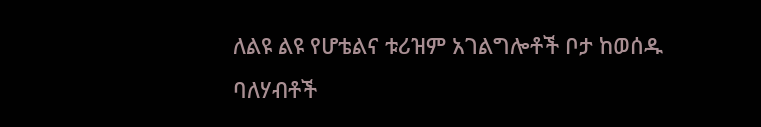ለልዩ ልዩ የሆቴልና ቱሪዝም አገልግሎቶች ቦታ ከወሰዱ ባለሃብቶች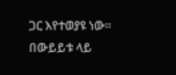ጋር እየተወያዩ ነው። በውይይቱ ላይ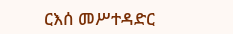ርእሰ መሥተዳድር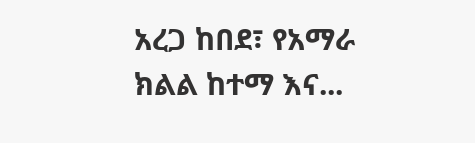አረጋ ከበደ፣ የአማራ ክልል ከተማ እና...